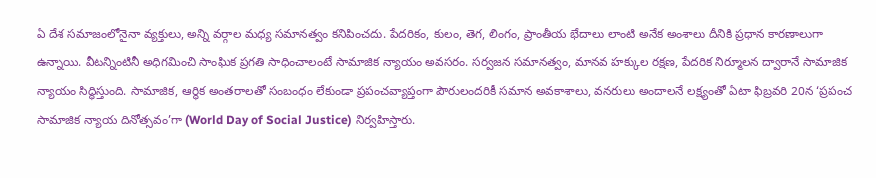ఏ దేశ సమాజంలోనైనా వ్యక్తులు, అన్ని వర్గాల మధ్య సమానత్వం కనిపించదు. పేదరికం, కులం, తెగ, లింగం, ప్రాంతీయ భేదాలు లాంటి అనేక అంశాలు దీనికి ప్రధాన కారణాలుగా ఉన్నాయి. వీటన్నింటినీ అధిగమించి సాంఘిక ప్రగతి సాధించాలంటే సామాజిక న్యాయం అవసరం. సర్వజన సమానత్వం, మానవ హక్కుల రక్షణ, పేదరిక నిర్మూలన ద్వారానే సామాజిక న్యాయం సిద్ధిస్తుంది. సామాజిక, ఆర్థిక అంతరాలతో సంబంధం లేకుండా ప్రపంచవ్యాప్తంగా పౌరులందరికీ సమాన అవకాశాలు, వనరులు అందాలనే లక్ష్యంతో ఏటా ఫిబ్రవరి 20న ‘ప్రపంచ సామాజిక న్యాయ దినోత్సవం’గా (World Day of Social Justice) నిర్వహిస్తారు.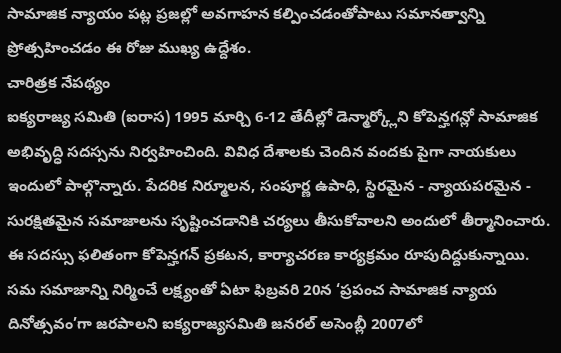సామాజిక న్యాయం పట్ల ప్రజల్లో అవగాహన కల్పించడంతోపాటు సమానత్వాన్ని ప్రోత్సహించడం ఈ రోజు ముఖ్య ఉద్దేశం.
చారిత్రక నేపథ్యం
ఐక్యరాజ్య సమితి (ఐరాస) 1995 మార్చి 6-12 తేదీల్లో డెన్మార్క్లోని కోపెన్హగన్లో సామాజిక అభివృద్ధి సదస్సను నిర్వహించింది. వివిధ దేశాలకు చెందిన వందకు పైగా నాయకులు ఇందులో పాల్గొన్నారు. పేదరిక నిర్మూలన, సంపూర్ణ ఉపాధి, స్థిరమైన - న్యాయపరమైన - సురక్షితమైన సమాజాలను సృష్టించడానికి చర్యలు తీసుకోవాలని అందులో తీర్మానించారు. ఈ సదస్సు ఫలితంగా కోపెన్హగన్ ప్రకటన, కార్యాచరణ కార్యక్రమం రూపుదిద్దుకున్నాయి.
సమ సమాజాన్ని నిర్మించే లక్ష్యంతో ఏటా ఫిబ్రవరి 20న ‘ప్రపంచ సామాజిక న్యాయ దినోత్సవం’గా జరపాలని ఐక్యరాజ్యసమితి జనరల్ అసెంబ్లీ 2007లో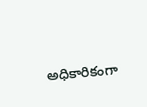అధికారికంగా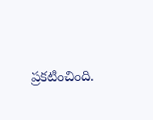ప్రకటించింది.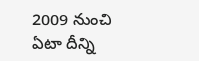2009 నుంచి ఏటా దీన్ని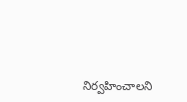నిర్వహించాలని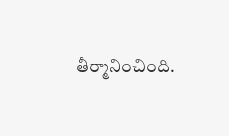తీర్మానించింది.